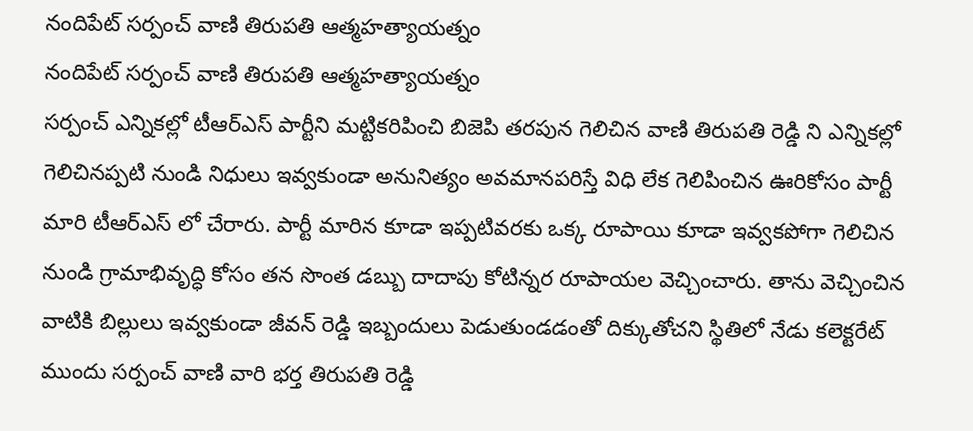నందిపేట్ సర్పంచ్ వాణి తిరుపతి ఆత్మహత్యాయత్నం
నందిపేట్ సర్పంచ్ వాణి తిరుపతి ఆత్మహత్యాయత్నం
సర్పంచ్ ఎన్నికల్లో టీఆర్ఎస్ పార్టీని మట్టికరిపించి బిజెపి తరపున గెలిచిన వాణి తిరుపతి రెడ్డి ని ఎన్నికల్లో గెలిచినప్పటి నుండి నిధులు ఇవ్వకుండా అనునిత్యం అవమానపరిస్తే విధి లేక గెలిపించిన ఊరికోసం పార్టీ మారి టీఆర్ఎస్ లో చేరారు. పార్టీ మారిన కూడా ఇప్పటివరకు ఒక్క రూపాయి కూడా ఇవ్వకపోగా గెలిచిన నుండి గ్రామాభివృద్ధి కోసం తన సొంత డబ్బు దాదాపు కోటిన్నర రూపాయల వెచ్చించారు. తాను వెచ్చించిన వాటికి బిల్లులు ఇవ్వకుండా జీవన్ రెడ్డి ఇబ్బందులు పెడుతుండడంతో దిక్కుతోచని స్థితిలో నేడు కలెక్టరేట్ ముందు సర్పంచ్ వాణి వారి భర్త తిరుపతి రెడ్డి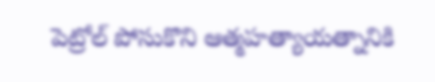పెట్రోల్ పోసుకొని ఆత్మహత్యాయత్నానికి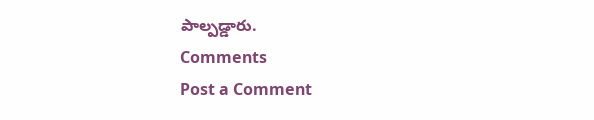పాల్పడ్డారు.
Comments
Post a Comment